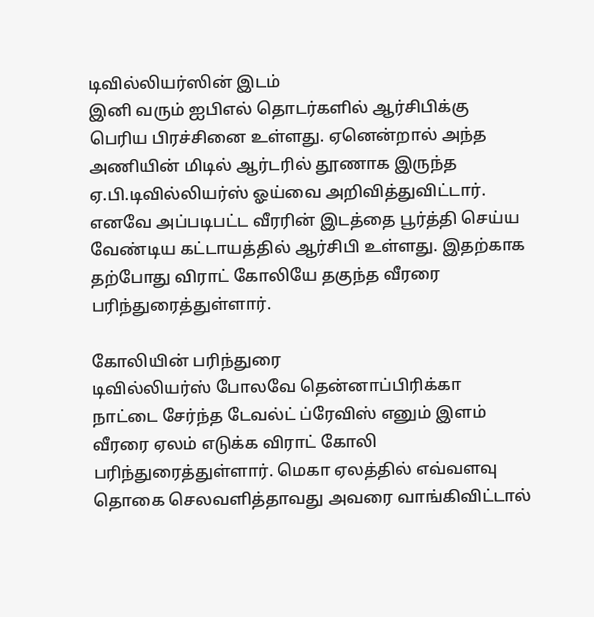டிவில்லியர்ஸின் இடம்
இனி வரும் ஐபிஎல் தொடர்களில் ஆர்சிபிக்கு பெரிய பிரச்சினை உள்ளது. ஏனென்றால் அந்த அணியின் மிடில் ஆர்டரில் தூணாக இருந்த ஏ.பி.டிவில்லியர்ஸ் ஓய்வை அறிவித்துவிட்டார். எனவே அப்படிபட்ட வீரரின் இடத்தை பூர்த்தி செய்ய வேண்டிய கட்டாயத்தில் ஆர்சிபி உள்ளது. இதற்காக தற்போது விராட் கோலியே தகுந்த வீரரை பரிந்துரைத்துள்ளார்.

கோலியின் பரிந்துரை
டிவில்லியர்ஸ் போலவே தென்னாப்பிரிக்கா நாட்டை சேர்ந்த டேவல்ட் ப்ரேவிஸ் எனும் இளம் வீரரை ஏலம் எடுக்க விராட் கோலி பரிந்துரைத்துள்ளார். மெகா ஏலத்தில் எவ்வளவு தொகை செலவளித்தாவது அவரை வாங்கிவிட்டால்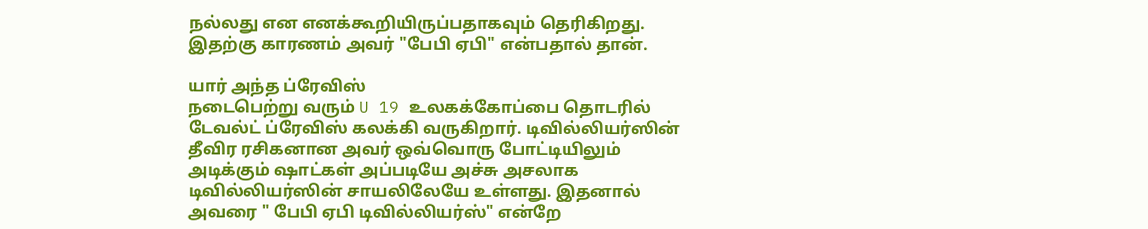நல்லது என எனக்கூறியிருப்பதாகவும் தெரிகிறது. இதற்கு காரணம் அவர் "பேபி ஏபி" என்பதால் தான்.

யார் அந்த ப்ரேவிஸ்
நடைபெற்று வரும் U 19 உலகக்கோப்பை தொடரில் டேவல்ட் ப்ரேவிஸ் கலக்கி வருகிறார். டிவில்லியர்ஸின் தீவிர ரசிகனான அவர் ஒவ்வொரு போட்டியிலும் அடிக்கும் ஷாட்கள் அப்படியே அச்சு அசலாக டிவில்லியர்ஸின் சாயலிலேயே உள்ளது. இதனால் அவரை " பேபி ஏபி டிவில்லியர்ஸ்" என்றே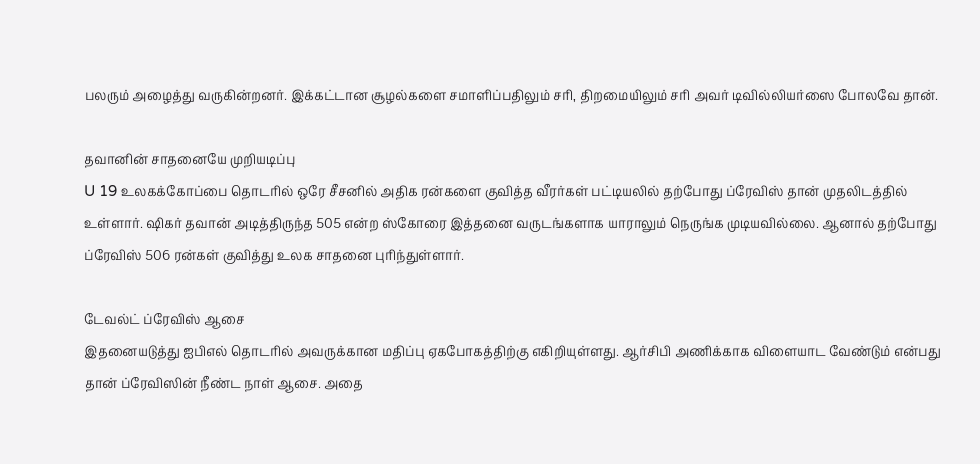பலரும் அழைத்து வருகின்றனர். இக்கட்டான சூழல்களை சமாளிப்பதிலும் சரி, திறமையிலும் சரி அவர் டிவில்லியர்ஸை போலவே தான்.

தவானின் சாதனையே முறியடிப்பு
U 19 உலகக்கோப்பை தொடரில் ஒரே சீசனில் அதிக ரன்களை குவித்த வீரர்கள் பட்டியலில் தற்போது ப்ரேவிஸ் தான் முதலிடத்தில் உள்ளார். ஷிகர் தவான் அடித்திருந்த 505 என்ற ஸ்கோரை இத்தனை வருடங்களாக யாராலும் நெருங்க முடியவில்லை. ஆனால் தற்போது ப்ரேவிஸ் 506 ரன்கள் குவித்து உலக சாதனை புரிந்துள்ளார்.

டேவல்ட் ப்ரேவிஸ் ஆசை
இதனையடுத்து ஐபிஎல் தொடரில் அவருக்கான மதிப்பு ஏகபோகத்திற்கு எகிறியுள்ளது. ஆர்சிபி அணிக்காக விளையாட வேண்டும் என்பது தான் ப்ரேவிஸின் நீண்ட நாள் ஆசை. அதை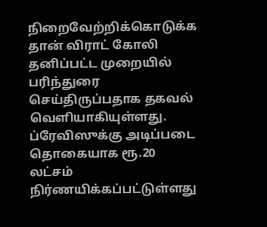நிறைவேற்றிக்கொடுக்க தான் விராட் கோலி தனிப்பட்ட முறையில் பரிந்துரை செய்திருப்பதாக தகவல் வெளியாகியுள்ளது. ப்ரேவிஸுக்கு அடிப்படை தொகையாக ரூ.20 லட்சம் நிர்ணயிக்கப்பட்டுள்ளது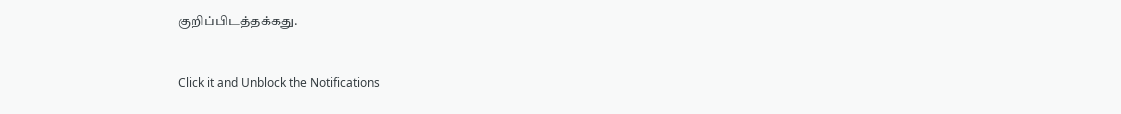குறிப்பிடத்தக்கது.


Click it and Unblock the Notifications